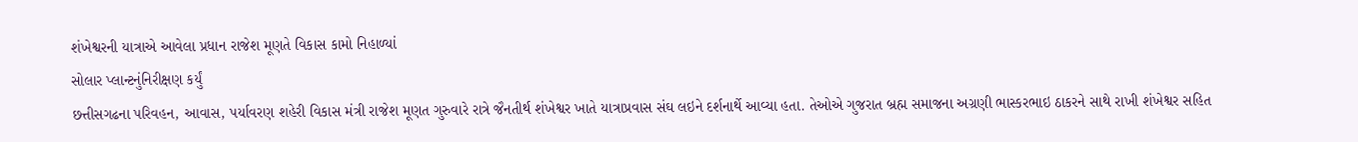શંખેશ્વરની યાત્રાએ આવેલા પ્રધાન રાજેશ મૂણતે વિકાસ કામો નિહાળ્યાં
સોલાર પ્લાન્ટનુંનિરીક્ષણ કર્યું
છત્તીસગઢના પરિવહન, આવાસ, પર્યાવરણ શહેરી વિકાસ મંત્રી રાજેશ મૂણત ગુરુવારે રાત્રે જૈનતીર્થ શંખેશ્વર ખાતે યાત્રાપ્રવાસ સંઘ લઇને દર્શનાર્થે આવ્યા હતા. તેઓએ ગુજરાત બ્રહ્મ સમાજના અગ્રણી ભાસ્કરભાઇ ઠાકરને સાથે રાખી શંખેશ્વર સહિત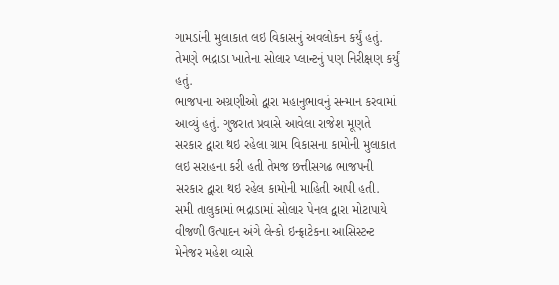ગામડાંની મુલાકાત લઇ વિકાસનું અવલોકન કર્યું હતું. તેમણે ભદ્રાડા ખાતેના સોલાર પ્લાન્ટનું પણ નિરીક્ષણ કર્યું હતું.
ભાજપના અગ્રણીઓ દ્વારા મહાનુભાવનું સન્માન કરવામાં આવ્યું હતું. ગુજરાત પ્રવાસે આવેલા રાજેશ મૂણતે સરકાર દ્વારા થઇ રહેલા ગ્રામ વિકાસના કામોની મુલાકાત લઇ સરાહના કરી હતી તેમજ છત્તીસગઢ ભાજપની સરકાર દ્વારા થઇ રહેલ કામોની માહિતી આપી હતી.
સમી તાલુકામાં ભદ્રાડામાં સોલાર પેનલ દ્વારા મોટાપાયે વીજળી ઉત્પાદન અંગે લેન્કો ઇન્ફ્રાટેકના આસિસ્ટન્ટ મેનેજર મહેશ વ્યાસે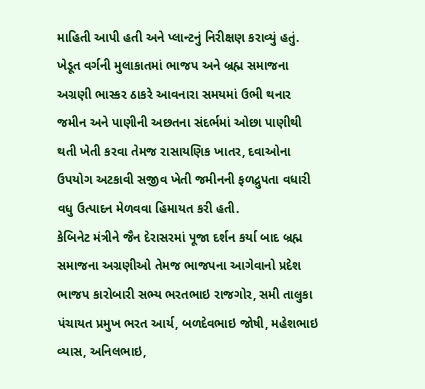માહિતી આપી હતી અને પ્લાન્ટનું નિરીક્ષણ કરાવ્યું હતું. ખેડૂત વર્ગની મુલાકાતમાં ભાજપ અને બ્રહ્મ સમાજના અગ્રણી ભાસ્કર ઠાકરે આવનારા સમયમાં ઉભી થનાર જમીન અને પાણીની અછતના સંદર્ભમાં ઓછા પાણીથી થતી ખેતી કરવા તેમજ રાસાયણિક ખાતર, દવાઓના ઉપયોગ અટકાવી સજીવ ખેતી જમીનની ફળદ્રુપતા વધારી વધુ ઉત્પાદન મેળવવા હિમાયત કરી હતી.
કેબિનેટ મંત્રીને જૈન દેરાસરમાં પૂજા દર્શન કર્યા બાદ બ્રહ્મ સમાજના અગ્રણીઓ તેમજ ભાજપના આગેવાનો પ્રદેશ ભાજપ કારોબારી સભ્ય ભરતભાઇ રાજગોર, સમી તાલુકા પંચાયત પ્રમુખ ભરત આર્ય, બળદેવભાઇ જોષી, મહેશભાઇ વ્યાસ, અનિલભાઇ,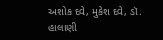અશોક દવે, મુકેશ દવે, ડૉ. હાલાણી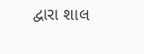દ્વારા શાલ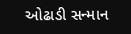ઓઢાડી સન્માન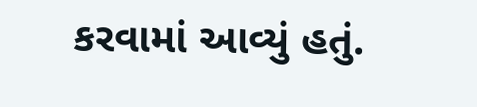કરવામાં આવ્યું હતું.